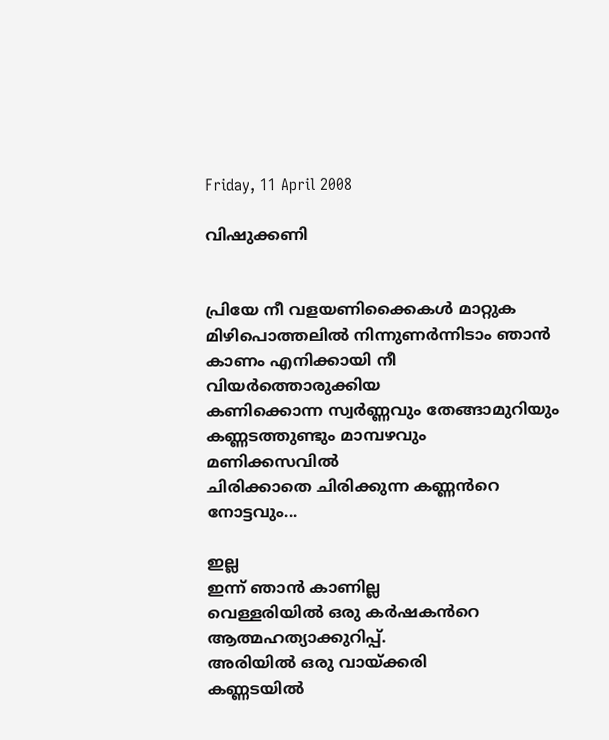Friday, 11 April 2008

വിഷുക്കണി


പ്രിയേ നീ വളയണിക്കൈകള്‍ മാറ്റുക
മിഴിപൊത്തലില്‍ നിന്നുണര്‍ന്നിടാം ഞാന്‍
കാണം എനിക്കായി നീ വിയര്‍ത്തൊരുക്കിയ
കണിക്കൊന്ന സ്വര്‍ണ്ണവും തേങ്ങാമുറിയും
കണ്ണടത്തുണ്ടും മാമ്പഴവും മണിക്കസവില്‍
ചിരിക്കാതെ ചിരിക്കുന്ന കണ്ണന്‍‌റെ നോട്ടവും...

ഇല്ല
ഇന്ന് ഞാന്‍ കാണില്ല
വെള്ളരിയില്‍ ഒരു കര്‍ഷകന്‍‌റെ
ആത്മഹത്യാക്കുറിപ്പ്.
അരിയില്‍ ഒരു വായ്ക്കരി
കണ്ണടയില്‍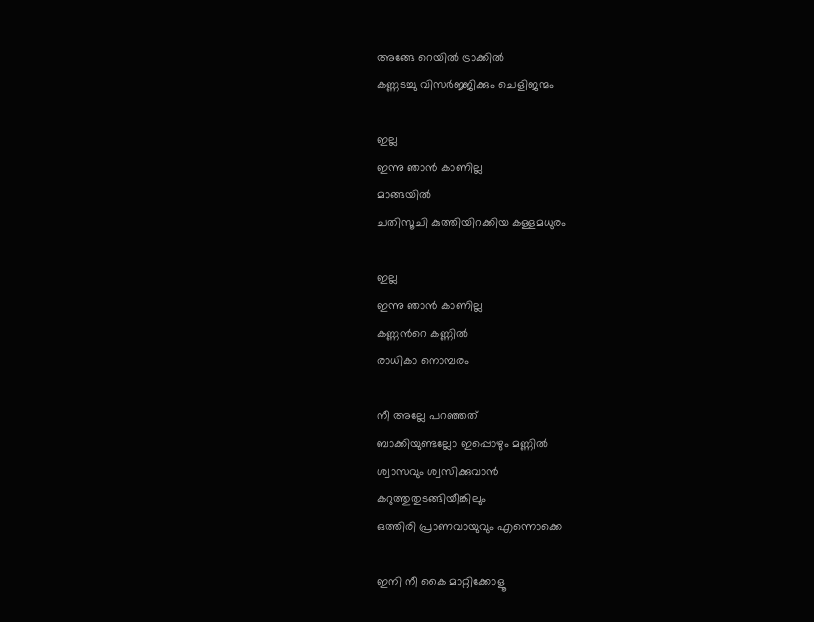അങ്ങേ റെയില്‍ ട്രാക്കില്‍
കണ്ണടച്ചു വിസര്‍ജ്ജിക്കും ചെളിജന്മം

ഇല്ല
ഇന്നു ഞാന്‍ കാണില്ല
മാങ്ങയില്‍
ചതിസൂചി കുത്തിയിറക്കിയ കള്ളമധുരം

ഇല്ല
ഇന്നു ഞാന്‍ കാണില്ല
കണ്ണന്‍‌റെ കണ്ണില്‍
രാധികാ നൊമ്പരം

നീ അല്ലേ പറഞ്ഞത്
ബാക്കിയുണ്ടല്ലോ ഇപ്പൊഴും മണ്ണില്‍
ശ്വാസവും ശ്വസിക്കുവാന്‍
കറുത്തുതുടങ്ങിയീങ്കിലും
ഒത്തിരി പ്രാണവായുവും എന്നൊക്കെ

ഇനി നീ കൈ മാറ്റിക്കോളൂ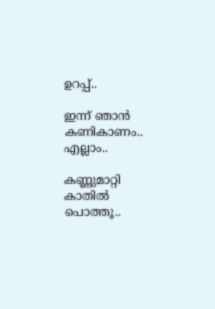ഉറപ്പ്..

ഇന്ന് ഞാന്‍ കണികാണം..
എല്ലാം..

കണ്ണുമാറ്റി കാതില്‍ പൊത്തൂ..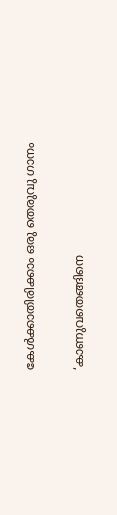കേള്‍ക്കാതിരിക്കാം ഒരു തെരുവു ഗാനം

‘കാണുവതെങ്ങിനെ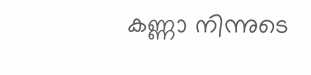കണ്ണാ നിന്നുടെ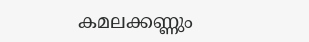കമലക്കണ്ണും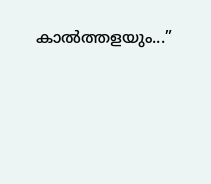കാല്‍ത്തളയും...”